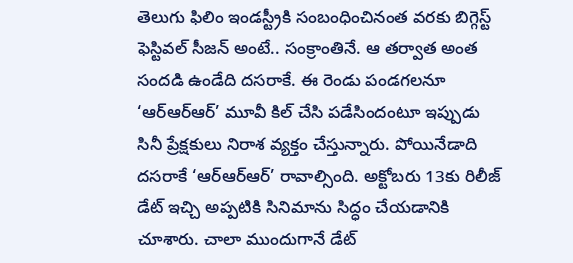తెలుగు ఫిలిం ఇండస్ట్రీకి సంబంధించినంత వరకు బిగ్గెస్ట్ ఫెస్టివల్ సీజన్ అంటే.. సంక్రాంతినే. ఆ తర్వాత అంత సందడి ఉండేది దసరాకే. ఈ రెండు పండగలనూ ‘ఆర్ఆర్ఆర్’ మూవీ కిల్ చేసి పడేసిందంటూ ఇప్పుడు సినీ ప్రేక్షకులు నిరాశ వ్యక్తం చేస్తున్నారు. పోయినేడాది దసరాకే ‘ఆర్ఆర్ఆర్’ రావాల్సింది. అక్టోబరు 13కు రిలీజ్ డేట్ ఇచ్చి అప్పటికి సినిమాను సిద్ధం చేయడానికి చూశారు. చాలా ముందుగానే డేట్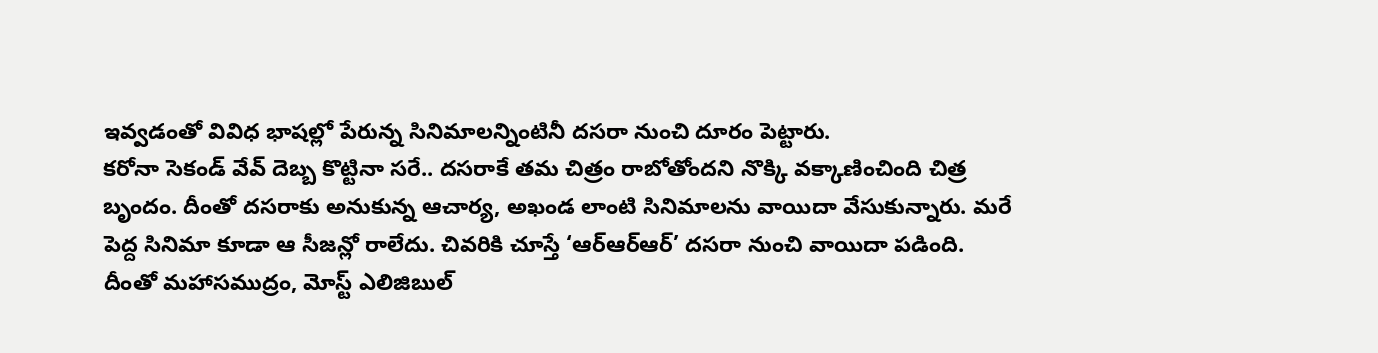ఇవ్వడంతో వివిధ భాషల్లో పేరున్న సినిమాలన్నింటినీ దసరా నుంచి దూరం పెట్టారు.
కరోనా సెకండ్ వేవ్ దెబ్బ కొట్టినా సరే.. దసరాకే తమ చిత్రం రాబోతోందని నొక్కి వక్కాణించింది చిత్ర బృందం. దీంతో దసరాకు అనుకున్న ఆచార్య, అఖండ లాంటి సినిమాలను వాయిదా వేసుకున్నారు. మరే పెద్ద సినిమా కూడా ఆ సీజన్లో రాలేదు. చివరికి చూస్తే ‘ఆర్ఆర్ఆర్’ దసరా నుంచి వాయిదా పడింది. దీంతో మహాసముద్రం, మోస్ట్ ఎలిజిబుల్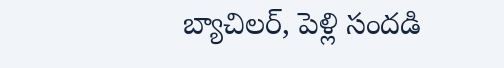బ్యాచిలర్, పెళ్లి సందడి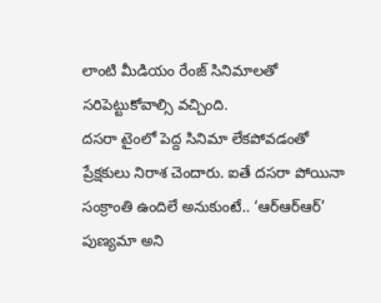లాంటి మీడియం రేంజ్ సినిమాలతో సరిపెట్టుకోవాల్సి వచ్చింది.
దసరా టైంలో పెద్ద సినిమా లేకపోవడంతో ప్రేక్షకులు నిరాశ చెందారు. ఐతే దసరా పోయినా సంక్రాంతి ఉందిలే అనుకుంటే.. ‘ఆర్ఆర్ఆర్’ పుణ్యమా అని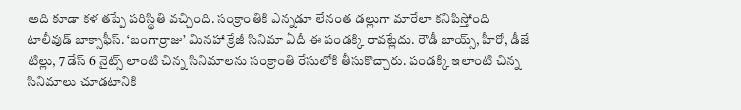అది కూడా కళ తప్పే పరిస్థితి వచ్చింది. సంక్రాంతికి ఎన్నడూ లేనంత డల్లుగా మారేలా కనిపిస్తోంది టాలీవుడ్ బాక్సాఫీస్. ‘బంగార్రాజు’ మినహా క్రేజీ సినిమా ఏదీ ఈ పండక్కి రావట్లేదు. రౌడీ బాయ్స్, హీరో, డీజే టిల్లు, 7 డేస్ 6 నైట్స్ లాంటి చిన్న సినిమాలను సంక్రాంతి రేసులోకి తీసుకొచ్చారు. పండక్కి ఇలాంటి చిన్న సినిమాలు చూడటానికి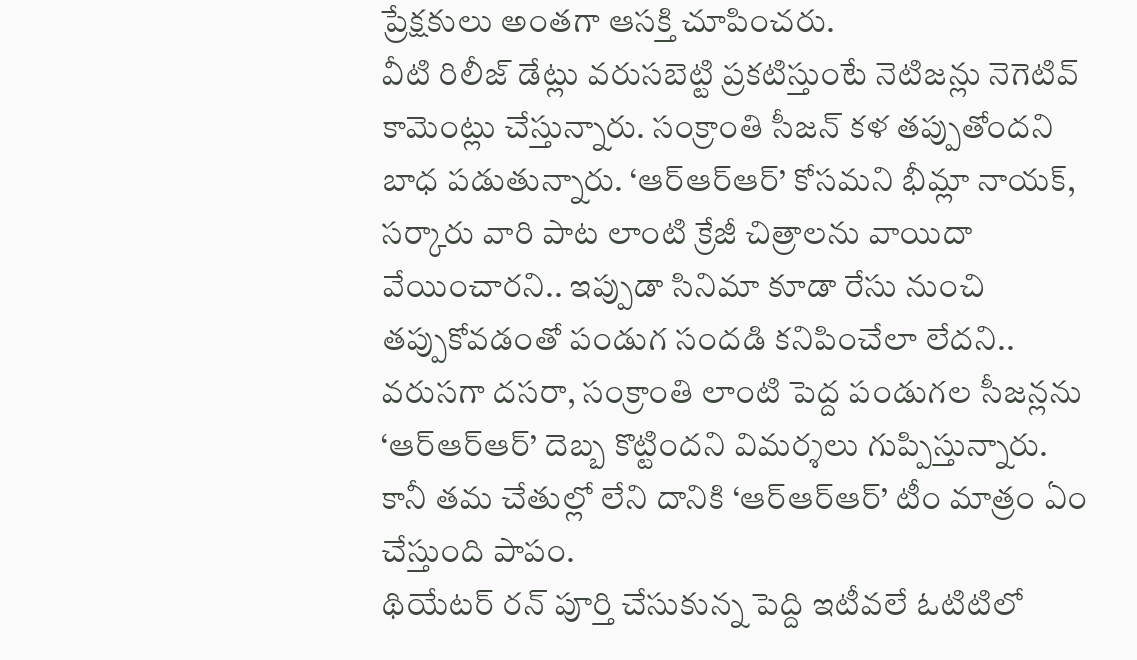ప్రేక్షకులు అంతగా ఆసక్తి చూపించరు.
వీటి రిలీజ్ డేట్లు వరుసబెట్టి ప్రకటిస్తుంటే నెటిజన్లు నెగెటివ్ కామెంట్లు చేస్తున్నారు. సంక్రాంతి సీజన్ కళ తప్పుతోందని బాధ పడుతున్నారు. ‘ఆర్ఆర్ఆర్’ కోసమని భీమ్లా నాయక్, సర్కారు వారి పాట లాంటి క్రేజీ చిత్రాలను వాయిదా వేయించారని.. ఇప్పుడా సినిమా కూడా రేసు నుంచి తప్పుకోవడంతో పండుగ సందడి కనిపించేలా లేదని.. వరుసగా దసరా, సంక్రాంతి లాంటి పెద్ద పండుగల సీజన్లను ‘ఆర్ఆర్ఆర్’ దెబ్బ కొట్టిందని విమర్శలు గుప్పిస్తున్నారు. కానీ తమ చేతుల్లో లేని దానికి ‘ఆర్ఆర్ఆర్’ టీం మాత్రం ఏం చేస్తుంది పాపం.
థియేటర్ రన్ పూర్తి చేసుకున్న పెద్ది ఇటీవలే ఓటిటిలో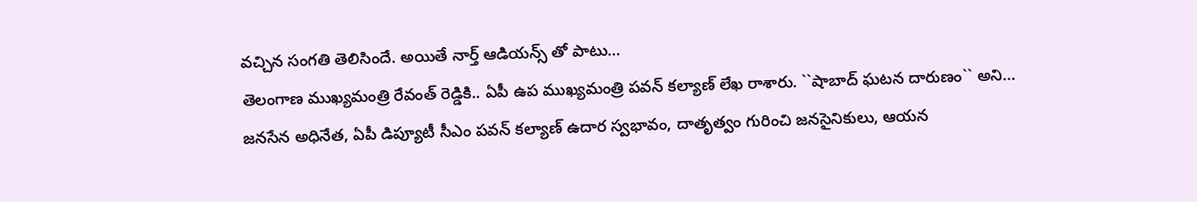వచ్చిన సంగతి తెలిసిందే. అయితే నార్త్ ఆడియన్స్ తో పాటు…
తెలంగాణ ముఖ్యమంత్రి రేవంత్ రెడ్డికి.. ఏపీ ఉప ముఖ్యమంత్రి పవన్ కల్యాణ్ లేఖ రాశారు. ``షాబాద్ ఘటన దారుణం`` అని…
జనసేన అధినేత, ఏపీ డిప్యూటీ సీఎం పవన్ కల్యాణ్ ఉదార స్వభావం, దాతృత్వం గురించి జనసైనికులు, ఆయన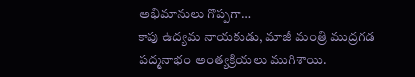అభిమానులు గొప్పగా…
కాపు ఉద్యమ నాయకుడు, మాజీ మంత్రి ముద్రగడ పద్మనాభం అంత్యక్రియలు ముగిశాయి.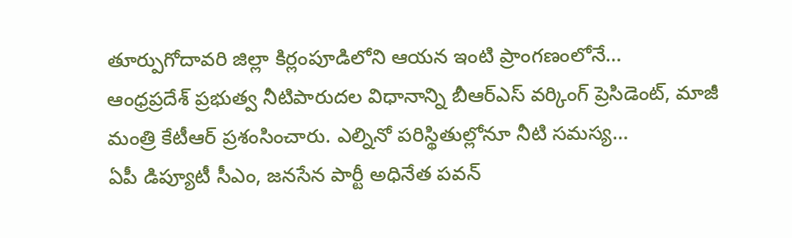తూర్పుగోదావరి జిల్లా కిర్లంపూడిలోని ఆయన ఇంటి ప్రాంగణంలోనే…
ఆంధ్రప్రదేశ్ ప్రభుత్వ నీటిపారుదల విధానాన్ని బీఆర్ఎస్ వర్కింగ్ ప్రెసిడెంట్, మాజీ మంత్రి కేటీఆర్ ప్రశంసించారు. ఎల్నినో పరిస్థితుల్లోనూ నీటి సమస్య…
ఏపీ డిప్యూటీ సీఎం, జనసేన పార్టీ అధినేత పవన్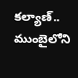కల్యాణ్.. ముంబైలోని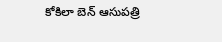కోకిలా బెన్ ఆసుపత్రి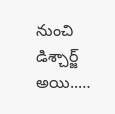నుంచి డిశ్చార్జ్ అయి..…